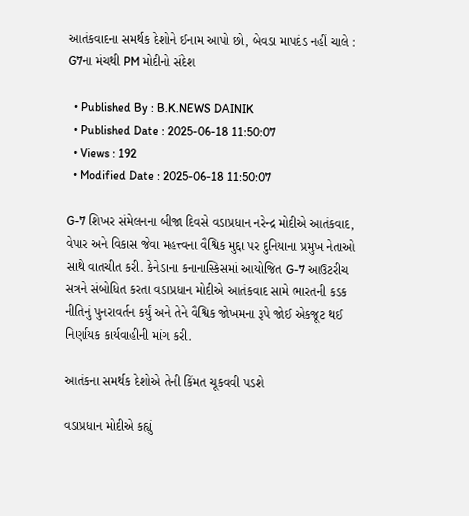આતંકવાદના સમર્થક દેશોને ઈનામ આપો છો, બેવડા માપદંડ નહીં ચાલે : G7ના મંચથી PM મોદીનો સંદેશ

  • Published By : B.K.NEWS DAINIK
  • Published Date : 2025-06-18 11:50:07
  • Views : 192
  • Modified Date : 2025-06-18 11:50:07

G-7 શિખર સંમેલનના બીજા દિવસે વડાપ્રધાન નરેન્દ્ર મોદીએ આતંકવાદ, વેપાર અને વિકાસ જેવા મહત્ત્વના વૈશ્વિક મુદ્દા પર દુનિયાના પ્રમુખ નેતાઓ સાથે વાતચીત કરી. કેનેડાના કનાનાસ્કિસમાં આયોજિત G-7 આઉટરીચ સત્રને સંબોધિત કરતા વડાપ્રધાન મોદીએ આતંકવાદ સામે ભારતની કડક નીતિનું પુનરાવર્તન કર્યું અને તેને વૈશ્વિક જોખમના રૂપે જોઈ એકજૂટ થઈ નિર્ણાયક કાર્યવાહીની માંગ કરી.

આતંકના સમર્થક દેશોએ તેની કિંમત ચૂકવવી પડશે

વડાપ્રધાન મોદીએ કહ્યું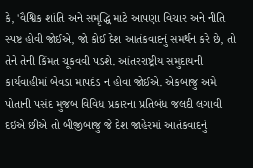કે, 'વૈશ્વિક શાંતિ અને સમૃદ્ધિ માટે આપણા વિચાર અને નીતિ સ્પષ્ટ હોવી જોઈએ, જો કોઈ દેશ આતંકવાદનું સમર્થન કરે છે, તો તેને તેની કિંમત ચૂકવવી પડશે. આંતરરાષ્ટ્રીય સમુદાયની કાર્યવાહીમાં બેવડા માપદંડ ન હોવા જોઈએ. એકબાજુ અમે પોતાની પસંદ મુજબ વિવિધ પ્રકારના પ્રતિબંધ જલદી લગાવી દઇએ છીએ તો બીજીબાજુ જે દેશ જાહેરમાં આતંકવાદનું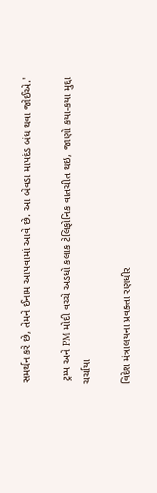સમર્થન કરે છે, તેમને ઈનામ આપવામાં આવે છે. આ બેવડા માપદંડ બંધ થવા જોઈએ.'

 ટ્રમ્પ અને PM મોદી વચ્ચે અડધો કલાક ટેલિફોનિક વાતચીત થઇ, જાણો કયા-કયા મુદ્દા ચર્ચાયા

વિદેશ મંત્રાલયના પ્રવક્તા રણધીર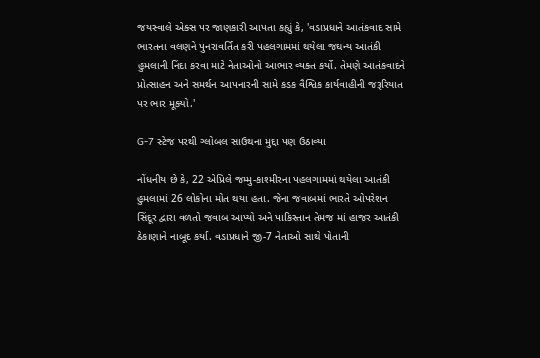જયસ્વાલે એક્સ પર જાણકારી આપતા કહ્યું કે, 'વડાપ્રધાને આતંકવાદ સામે ભારતના વલણને પુનરાવર્તિત કરી પહલગામમાં થયેલા જઘન્ય આતંકી હુમલાની નિંદા કરવા માટે નેતાઓનો આભાર વ્યક્ત કર્યો. તેમણે આતંકવાદને પ્રોત્સાહન અને સમર્થન આપનારની સામે કડક વૈશ્વિક કાર્યવાહીની જરૂરિયાત પર ભાર મૂક્યો.'

G-7 સ્ટેજ પરથી ગ્લોબલ સાઉથના મુદ્દા પણ ઉઠાવ્યા

નોંધનીય છે કે, 22 એપ્રિલે જમ્મુ-કાશ્મીરના પહલગામમાં થયેલા આતંકી હુમલામાં 26 લોકોના મોત થયા હતા. જેના જવાબમાં ભારતે ઓપરેશન સિંદૂર દ્વારા વળતો જવાબ આપ્યો અને પાકિસ્તાન તેમજ માં હાજર આતંકી ઠેકાણાને નાબૂદ કર્યા. વડાપ્રધાને જી-7 નેતાઓ સાથે પોતાની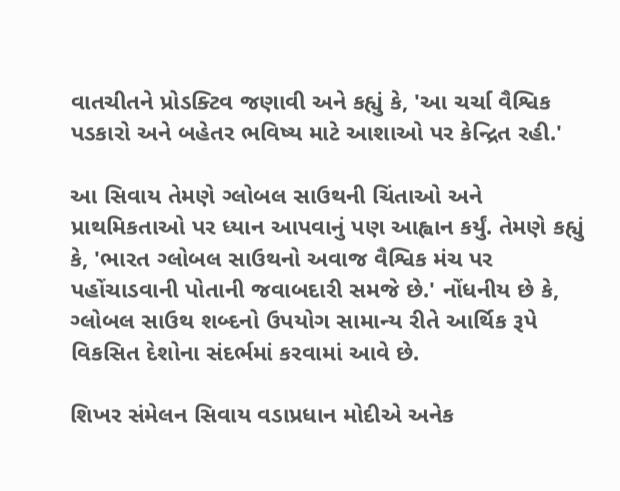વાતચીતને પ્રોડક્ટિવ જણાવી અને કહ્યું કે, 'આ ચર્ચા વૈશ્વિક પડકારો અને બહેતર ભવિષ્ય માટે આશાઓ પર કેન્દ્રિત રહી.'

આ સિવાય તેમણે ગ્લોબલ સાઉથની ચિંતાઓ અને પ્રાથમિકતાઓ પર ધ્યાન આપવાનું પણ આહ્વાન કર્યું. તેમણે કહ્યું કે, 'ભારત ગ્લોબલ સાઉથનો અવાજ વૈશ્વિક મંચ પર પહોંચાડવાની પોતાની જવાબદારી સમજે છે.' નોંધનીય છે કે, ગ્લોબલ સાઉથ શબ્દનો ઉપયોગ સામાન્ય રીતે આર્થિક રૂપે વિકસિત દેશોના સંદર્ભમાં કરવામાં આવે છે.

શિખર સંમેલન સિવાય વડાપ્રધાન મોદીએ અનેક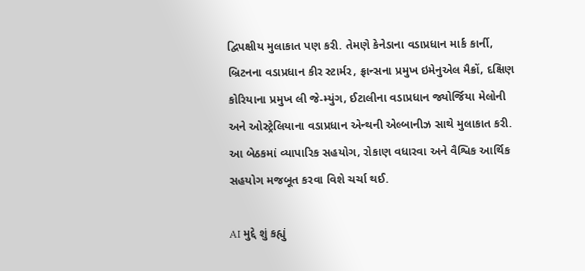દ્વિપક્ષીય મુલાકાત પણ કરી. તેમણે કેનેડાના વડાપ્રધાન માર્ક કાર્ની, બ્રિટનના વડાપ્રધાન કીર સ્ટાર્મર, ફ્રાન્સના પ્રમુખ ઇમેનુએલ મૈક્રોં, દક્ષિણ કોરિયાના પ્રમુખ લી જે-મ્યુંગ, ઈટાલીના વડાપ્રધાન જ્યોર્જિયા મેલોની અને ઓસ્ટ્રેલિયાના વડાપ્રધાન એન્થની એલ્બાનીઝ સાથે મુલાકાત કરી. આ બેઠકમાં વ્યાપારિક સહયોગ, રોકાણ વધારવા અને વૈશ્વિક આર્થિક સહયોગ મજબૂત કરવા વિશે ચર્ચા થઈ.

AI મુદ્દે શું કહ્યું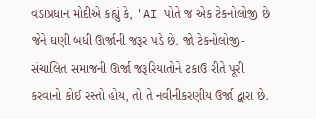વડાપ્રધાન મોદીએ કહ્યું કે, 'AI પોતે જ એક ટેકનોલોજી છે જેને ઘણી બધી ઊર્જાની જરૂર પડે છે. જો ટેકનોલોજી-સંચાલિત સમાજની ઊર્જા જરૂરિયાતોને ટકાઉ રીતે પૂરી કરવાનો કોઈ રસ્તો હોય, તો તે નવીનીકરણીય ઉર્જા દ્વારા છે.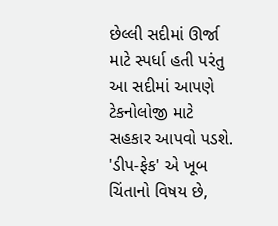છેલ્લી સદીમાં ઊર્જા માટે સ્પર્ધા હતી પરંતુ આ સદીમાં આપણે ટેકનોલોજી માટે સહકાર આપવો પડશે. 'ડીપ-ફેક' એ ખૂબ ચિંતાનો વિષય છે,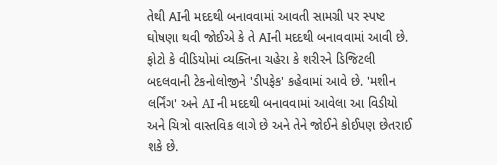તેથી AIની મદદથી બનાવવામાં આવતી સામગ્રી પર સ્પષ્ટ ઘોષણા થવી જોઈએ કે તે AIની મદદથી બનાવવામાં આવી છે. ફોટો કે વીડિયોમાં વ્યક્તિના ચહેરા કે શરીરને ડિજિટલી બદલવાની ટેકનોલોજીને 'ડીપફેક' કહેવામાં આવે છે. 'મશીન લર્નિંગ' અને AI ની મદદથી બનાવવામાં આવેલા આ વિડીયો અને ચિત્રો વાસ્તવિક લાગે છે અને તેને જોઈને કોઈપણ છેતરાઈ શકે છે.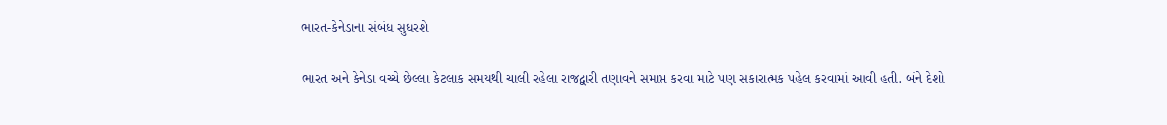ભારત-કેનેડાના સંબંધ સુધરશે

ભારત અને કેનેડા વચ્ચે છેલ્લા કેટલાક સમયથી ચાલી રહેલા રાજદ્વારી તણાવને સમાપ્ત કરવા માટે પણ સકારાત્મક પહેલ કરવામાં આવી હતી. બંને દેશો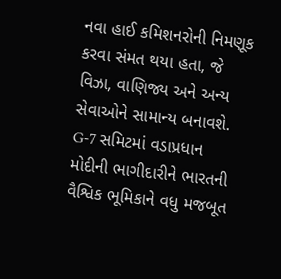નવા હાઈ કમિશનરોની નિમણૂક કરવા સંમત થયા હતા, જે વિઝા, વાણિજ્ય અને અન્ય સેવાઓને સામાન્ય બનાવશે. G-7 સમિટમાં વડાપ્રધાન મોદીની ભાગીદારીને ભારતની વૈશ્વિક ભૂમિકાને વધુ મજબૂત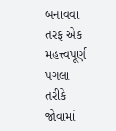બનાવવા તરફ એક મહત્ત્વપૂર્ણ પગલા તરીકે જોવામાં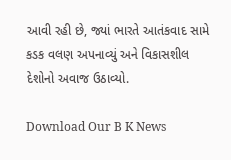આવી રહી છે, જ્યાં ભારતે આતંકવાદ સામે કડક વલણ અપનાવ્યું અને વિકાસશીલ દેશોનો અવાજ ઉઠાવ્યો.

Download Our B K News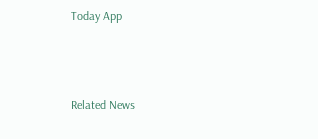Today App



Related News